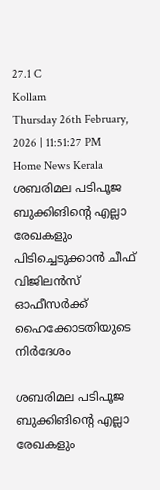27.1 C
Kollam
Thursday 26th February, 2026 | 11:51:27 PM
Home News Kerala ശബരിമല പടിപൂജ ബുക്കിങിന്റെ എല്ലാ രേഖകളും പിടിച്ചെടുക്കാന്‍ ചീഫ് വിജിലന്‍സ് ഓഫീസര്‍ക്ക് ഹൈക്കോടതിയുടെ നിര്‍ദേശം

ശബരിമല പടിപൂജ ബുക്കിങിന്റെ എല്ലാ രേഖകളും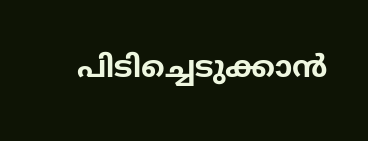പിടിച്ചെടുക്കാന്‍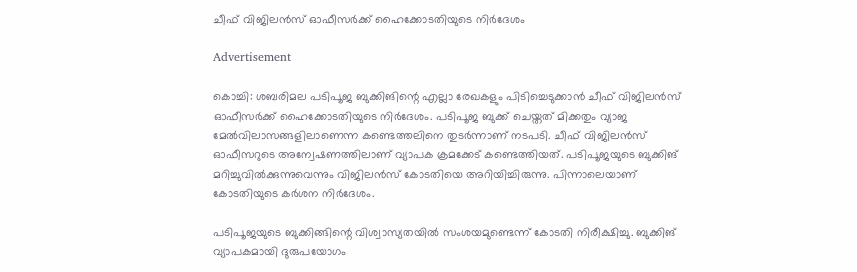ചീഫ് വിജിലന്‍സ് ഓഫീസര്‍ക്ക് ഹൈക്കോടതിയുടെ നിര്‍ദേശം

Advertisement

കൊച്ചി: ശബരിമല പടിപൂജ ബുക്കിങിന്റെ എല്ലാ രേഖകളും പിടിച്ചെടുക്കാന്‍ ചീഫ് വിജിലന്‍സ് ഓഫീസര്‍ക്ക് ഹൈക്കോടതിയുടെ നിര്‍ദേശം. പടിപൂജ ബുക്ക് ചെയ്തത് മിക്കതും വ്യാജ മേല്‍വിലാസങ്ങളിലാണെന്ന കണ്ടെത്തലിനെ തുടര്‍ന്നാണ് നടപടി. ചീഫ് വിജിലന്‍സ് ഓഫീസറുടെ അന്വേഷണത്തിലാണ് വ്യാപക ക്രമക്കേട് കണ്ടെത്തിയത്. പടിപൂജയുടെ ബുക്കിങ് മറിച്ചുവില്‍ക്കുന്നുവെന്നും വിജിലന്‍സ് കോടതിയെ അറിയിച്ചിരുന്നു. പിന്നാലെയാണ് കോടതിയുടെ കര്‍ശന നിര്‍ദേശം.

പടിപൂജയുടെ ബുക്കിങ്ങിന്റെ വിശ്വാസ്യതയില്‍ സംശയമുണ്ടെന്ന് കോടതി നിരീക്ഷിച്ചു. ബുക്കിങ് വ്യാപകമായി ദുരുപയോഗം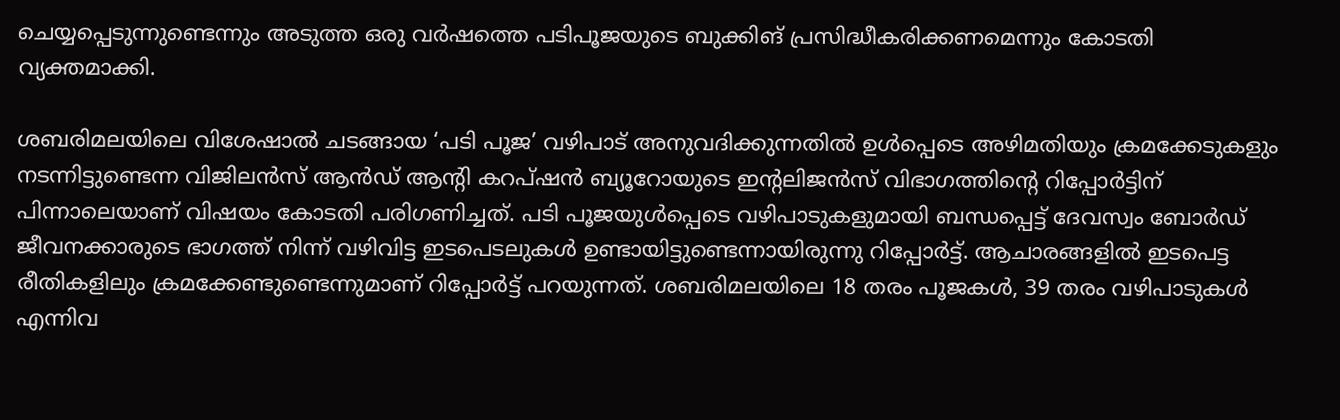ചെയ്യപ്പെടുന്നുണ്ടെന്നും അടുത്ത ഒരു വര്‍ഷത്തെ പടിപൂജയുടെ ബുക്കിങ് പ്രസിദ്ധീകരിക്കണമെന്നും കോടതി വ്യക്തമാക്കി.

ശബരിമലയിലെ വിശേഷാല്‍ ചടങ്ങായ ‘പടി പൂജ’ വഴിപാട് അനുവദിക്കുന്നതില്‍ ഉള്‍പ്പെടെ അഴിമതിയും ക്രമക്കേടുകളും നടന്നിട്ടുണ്ടെന്ന വിജിലന്‍സ് ആന്‍ഡ് ആന്റി കറപ്ഷന്‍ ബ്യൂറോയുടെ ഇന്റലിജന്‍സ് വിഭാഗത്തിന്റെ റിപ്പോര്‍ട്ടിന് പിന്നാലെയാണ് വിഷയം കോടതി പരിഗണിച്ചത്. പടി പൂജയുള്‍പ്പെടെ വഴിപാടുകളുമായി ബന്ധപ്പെട്ട് ദേവസ്വം ബോര്‍ഡ് ജീവനക്കാരുടെ ഭാഗത്ത് നിന്ന് വഴിവിട്ട ഇടപെടലുകള്‍ ഉണ്ടായിട്ടുണ്ടെന്നായിരുന്നു റിപ്പോര്‍ട്ട്. ആചാരങ്ങളില്‍ ഇടപെട്ട രീതികളിലും ക്രമക്കേണ്ടുണ്ടെന്നുമാണ് റിപ്പോര്‍ട്ട് പറയുന്നത്. ശബരിമലയിലെ 18 തരം പൂജകള്‍, 39 തരം വഴിപാടുകള്‍ എന്നിവ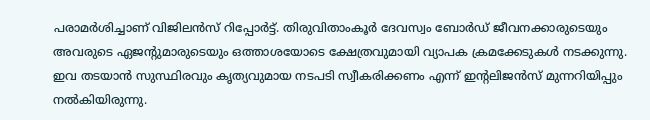പരാമര്‍ശിച്ചാണ് വിജിലന്‍സ് റിപ്പോര്‍ട്ട്. തിരുവിതാംകൂര്‍ ദേവസ്വം ബോര്‍ഡ് ജീവനക്കാരുടെയും അവരുടെ ഏജന്റുമാരുടെയും ഒത്താശയോടെ ക്ഷേത്രവുമായി വ്യാപക ക്രമക്കേടുകള്‍ നടക്കുന്നു. ഇവ തടയാന്‍ സുസ്ഥിരവും കൃത്യവുമായ നടപടി സ്വീകരിക്കണം എന്ന് ഇന്റലിജന്‍സ് മുന്നറിയിപ്പും നല്‍കിയിരുന്നു.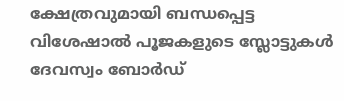ക്ഷേത്രവുമായി ബന്ധപ്പെട്ട വിശേഷാല്‍ പൂജകളുടെ സ്ലോട്ടുകള്‍ ദേവസ്വം ബോര്‍ഡ്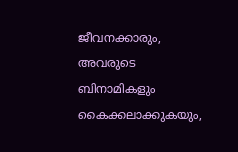ജീവനക്കാരും, അവരുടെ ബിനാമികളും കൈക്കലാക്കുകയും,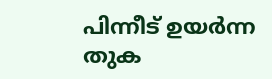പിന്നീട് ഉയര്‍ന്ന തുക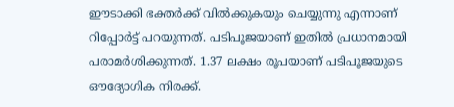ഈടാക്കി ഭക്തര്‍ക്ക് വില്‍ക്കുകയും ചെയ്യുന്നു എന്നാണ് റിപ്പോര്‍ട്ട് പറയുന്നത്. പടിപൂജയാണ് ഇതില്‍ പ്രധാനമായി പരാമര്‍ശിക്കുന്നത്. 1.37 ലക്ഷം രൂപയാണ് പടിപൂജയുടെ ഔദ്യോഗിക നിരക്ക്.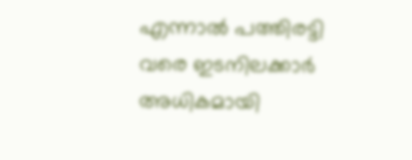എന്നാല്‍ പത്തിരട്ടി വരെ ഇടനിലക്കാര്‍ അധികമായി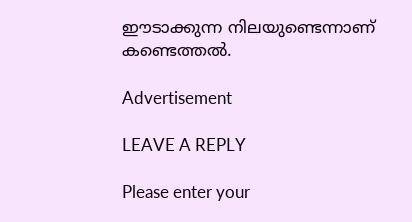ഈടാക്കുന്ന നിലയുണ്ടെന്നാണ് കണ്ടെത്തല്‍.

Advertisement

LEAVE A REPLY

Please enter your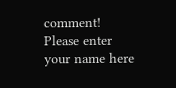comment!
Please enter your name here